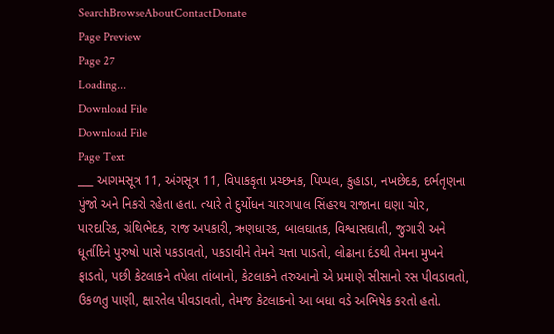SearchBrowseAboutContactDonate
Page Preview
Page 27
Loading...
Download File
Download File
Page Text
___ આગમસૂત્ર 11, અંગસૂત્ર 11, વિપાકકૃતા પ્રચ્છનક, પિપ્પલ, કુહાડા, નખછેદક, દર્ભતૃણના પુંજો અને નિકરો રહેતા હતા. ત્યારે તે દુર્યોધન ચારગપાલ સિંહરથ રાજાના ઘણા ચોર, પારદારિક, ગ્રંથિભેદક, રાજ અપકારી, ઋણધારક, બાલઘાતક, વિશ્વાસઘાતી, જુગારી અને ધૂર્તાદિને પુરુષો પાસે પકડાવતો, પકડાવીને તેમને ચત્તા પાડતો, લોઢાના દંડથી તેમના મુખને ફાડતો, પછી કેટલાકને તપેલા તાંબાનો, કેટલાકને તરુઆનો એ પ્રમાણે સીસાનો રસ પીવડાવતો, ઉકળતુ પાણી, ક્ષારતેલ પીવડાવતો, તેમજ કેટલાકનો આ બધા વડે અભિષેક કરતો હતો.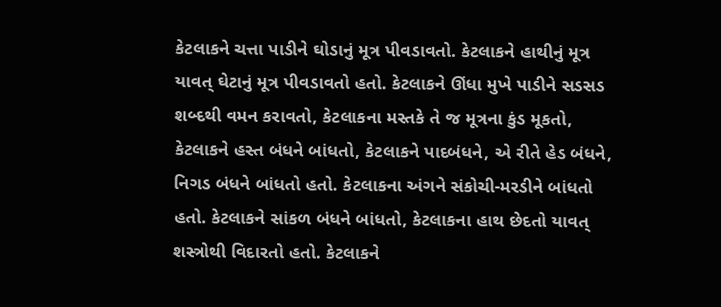કેટલાકને ચત્તા પાડીને ઘોડાનું મૂત્ર પીવડાવતો. કેટલાકને હાથીનું મૂત્ર યાવત્ ઘેટાનું મૂત્ર પીવડાવતો હતો. કેટલાકને ઊંધા મુખે પાડીને સડસડ શબ્દથી વમન કરાવતો, કેટલાકના મસ્તકે તે જ મૂત્રના કુંડ મૂકતો, કેટલાકને હસ્ત બંધને બાંધતો, કેટલાકને પાદબંધને, એ રીતે હેડ બંધને, નિગડ બંધને બાંધતો હતો. કેટલાકના અંગને સંકોચી-મરડીને બાંધતો હતો. કેટલાકને સાંકળ બંધને બાંધતો, કેટલાકના હાથ છેદતો યાવત્ શસ્ત્રોથી વિદારતો હતો. કેટલાકને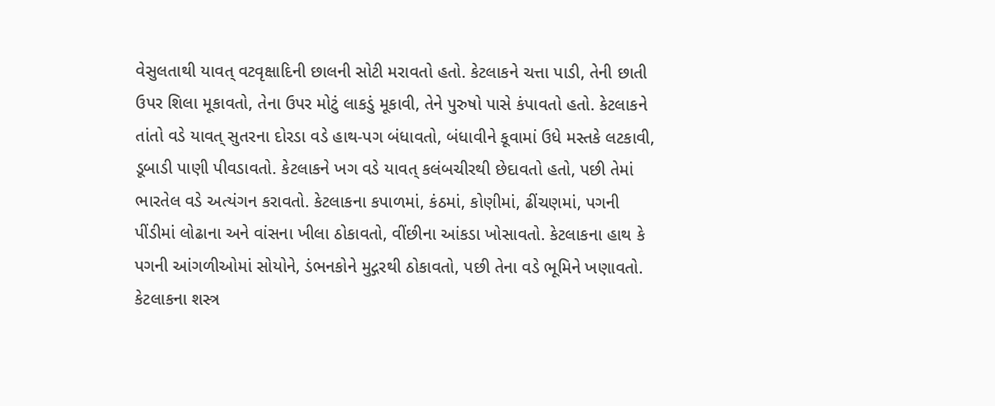વેસુલતાથી યાવત્ વટવૃક્ષાદિની છાલની સોટી મરાવતો હતો. કેટલાકને ચત્તા પાડી, તેની છાતી ઉપર શિલા મૂકાવતો, તેના ઉપર મોટું લાકડું મૂકાવી, તેને પુરુષો પાસે કંપાવતો હતો. કેટલાકને તાંતો વડે યાવત્ સુતરના દોરડા વડે હાથ-પગ બંધાવતો, બંધાવીને કૂવામાં ઉધે મસ્તકે લટકાવી, ડૂબાડી પાણી પીવડાવતો. કેટલાકને ખગ વડે યાવત્ કલંબચીરથી છેદાવતો હતો, પછી તેમાં ભારતેલ વડે અત્યંગન કરાવતો. કેટલાકના કપાળમાં, કંઠમાં, કોણીમાં, ઢીંચણમાં, પગની પીંડીમાં લોઢાના અને વાંસના ખીલા ઠોકાવતો, વીંછીના આંકડા ખોસાવતો. કેટલાકના હાથ કે પગની આંગળીઓમાં સોયોને, ડંભનકોને મુદ્ગરથી ઠોકાવતો, પછી તેના વડે ભૂમિને ખણાવતો. કેટલાકના શસ્ત્ર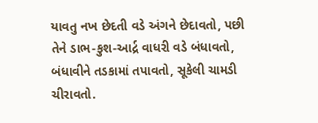યાવતુ નખ છેદતી વડે અંગને છેદાવતો, પછી તેને ડાભ-કુશ-આર્દ્ર વાધરી વડે બંધાવતો, બંધાવીને તડકામાં તપાવતો, સૂકેલી ચામડી ચીરાવતો.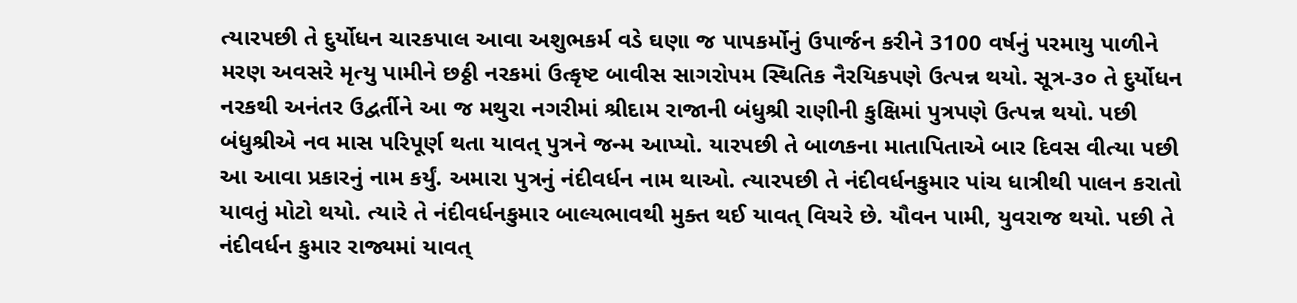ત્યારપછી તે દુર્યોધન ચારકપાલ આવા અશુભકર્મ વડે ઘણા જ પાપકર્મોનું ઉપાર્જન કરીને 3100 વર્ષનું પરમાયુ પાળીને મરણ અવસરે મૃત્યુ પામીને છઠ્ઠી નરકમાં ઉત્કૃષ્ટ બાવીસ સાગરોપમ સ્થિતિક નૈરયિકપણે ઉત્પન્ન થયો. સૂત્ર-૩૦ તે દુર્યોધન નરકથી અનંતર ઉદ્વર્તીને આ જ મથુરા નગરીમાં શ્રીદામ રાજાની બંધુશ્રી રાણીની કુક્ષિમાં પુત્રપણે ઉત્પન્ન થયો. પછી બંધુશ્રીએ નવ માસ પરિપૂર્ણ થતા યાવત્ પુત્રને જન્મ આપ્યો. યારપછી તે બાળકના માતાપિતાએ બાર દિવસ વીત્યા પછી આ આવા પ્રકારનું નામ કર્યું. અમારા પુત્રનું નંદીવર્ધન નામ થાઓ. ત્યારપછી તે નંદીવર્ધનકુમાર પાંચ ધાત્રીથી પાલન કરાતો યાવતું મોટો થયો. ત્યારે તે નંદીવર્ધનકુમાર બાલ્યભાવથી મુક્ત થઈ યાવત્ વિચરે છે. યૌવન પામી, યુવરાજ થયો. પછી તે નંદીવર્ધન કુમાર રાજ્યમાં યાવત્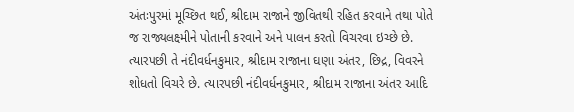અંતઃપુરમાં મૂચ્છિત થઈ, શ્રીદામ રાજાને જીવિતથી રહિત કરવાને તથા પોતે જ રાજ્યલક્ષ્મીને પોતાની કરવાને અને પાલન કરતો વિચરવા ઇચ્છે છે. ત્યારપછી તે નંદીવર્ધનકુમાર, શ્રીદામ રાજાના ઘણા અંતર, છિદ્ર, વિવરને શોધતો વિચરે છે. ત્યારપછી નંદીવર્ધનકુમાર, શ્રીદામ રાજાના અંતર આદિ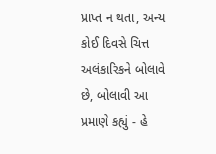પ્રાપ્ત ન થતા, અન્ય કોઈ દિવસે ચિત્ત અલંકારિકને બોલાવે છે, બોલાવી આ પ્રમાણે કહ્યું - હે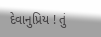દેવાનુપ્રિય ! તું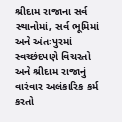શ્રીદામ રાજાના સર્વ સ્થાનોમાં, સર્વ ભૂમિમાં અને અંતઃપુરમાં સ્વચ્છંદપણે વિચરતો અને શ્રીદામ રાજાનું વારંવાર અલંકારિક કર્મ કરતો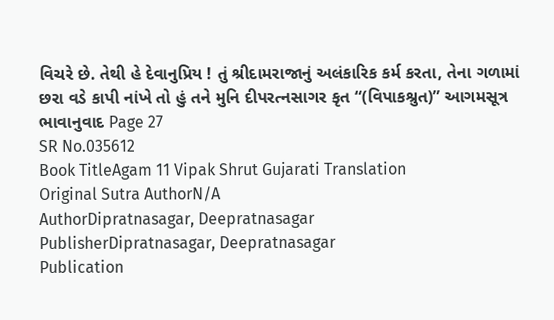વિચરે છે. તેથી હે દેવાનુપ્રિય ! તું શ્રીદામરાજાનું અલંકારિક કર્મ કરતા, તેના ગળામાં છરા વડે કાપી નાંખે તો હું તને મુનિ દીપરત્નસાગર કૃત “(વિપાકશ્રુત)” આગમસૂત્ર ભાવાનુવાદ Page 27
SR No.035612
Book TitleAgam 11 Vipak Shrut Gujarati Translation
Original Sutra AuthorN/A
AuthorDipratnasagar, Deepratnasagar
PublisherDipratnasagar, Deepratnasagar
Publication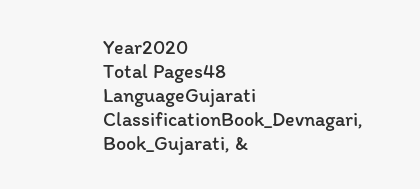Year2020
Total Pages48
LanguageGujarati
ClassificationBook_Devnagari, Book_Gujarati, &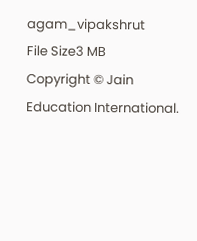agam_vipakshrut
File Size3 MB
Copyright © Jain Education International.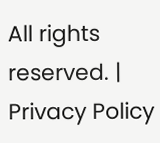All rights reserved. | Privacy Policy